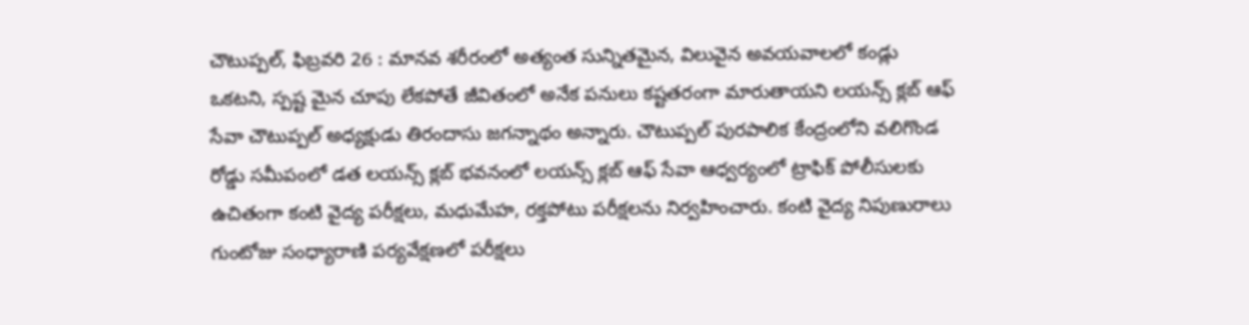చౌటుప్పల్, ఫిబ్రవరి 26 : మానవ శరీరంలో అత్యంత సున్నితమైన, విలువైన అవయవాలలో కండ్లు ఒకటని, స్పష్ట మైన చూపు లేకపోతే జీవితంలో అనేక పనులు కష్టతరంగా మారుతాయని లయన్స్ క్లబ్ ఆఫ్ సేవా చౌటుప్పల్ అధ్యక్షుడు తిరందాసు జగన్నాథం అన్నారు. చౌటుప్పల్ పురపాలిక కేంద్రంలోని వలిగొండ రోడ్డు సమీపంలో డత లయన్స్ క్లబ్ భవనంలో లయన్స్ క్లబ్ ఆఫ్ సేవా ఆధ్వర్యంలో ట్రాఫిక్ పోలీసులకు ఉచితంగా కంటి వైద్య పరీక్షలు, మధుమేహ, రక్తపోటు పరీక్షలను నిర్వహించారు. కంటి వైద్య నిపుణురాలు గుంటోజు సంధ్యారాణి పర్యవేక్షణలో పరీక్షలు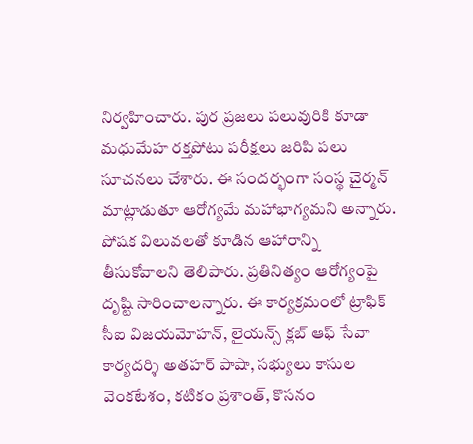నిర్వహించారు. పుర ప్రజలు పలువురికి కూడా మధుమేహ రక్తపోటు పరీక్షలు జరిపి పలు సూచనలు చేశారు. ఈ సందర్భంగా సంస్థ చైర్మన్ మాట్లాడుతూ ఆరోగ్యమే మహాభాగ్యమని అన్నారు. పోషక విలువలతో కూడిన ఆహారాన్ని తీసుకోవాలని తెలిపారు. ప్రతినిత్యం ఆరోగ్యంపై దృష్టి సారించాలన్నారు. ఈ కార్యక్రమంలో ట్రాఫిక్ సీఐ విజయమోహన్, లైయన్స్ క్లబ్ ఆఫ్ సేవా కార్యదర్శి అతహర్ పాషా, సభ్యులు కాసుల వెంకటేశం, కటికం ప్రశాంత్, కొసనం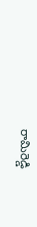రామిరెడ్డి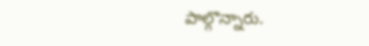పాల్గొన్నారు.